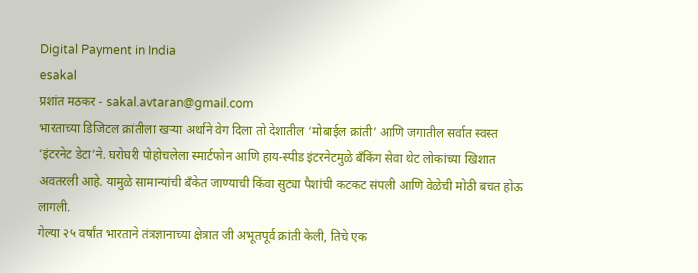Digital Payment in India
esakal
प्रशांत मठकर - sakal.avtaran@gmail.com
भारताच्या डिजिटल क्रांतीला खऱ्या अर्थाने वेग दिला तो देशातील ‘मोबाईल क्रांती’ आणि जगातील सर्वात स्वस्त ‘इंटरनेट डेटा’ने. घरोघरी पोहोचलेला स्मार्टफोन आणि हाय-स्पीड इंटरनेटमुळे बँकिंग सेवा थेट लोकांच्या खिशात अवतरली आहे. यामुळे सामान्यांची बँकेत जाण्याची किंवा सुट्या पैशांची कटकट संपली आणि वेळेची मोठी बचत होऊ लागली.
गेल्या २५ वर्षांत भारताने तंत्रज्ञानाच्या क्षेत्रात जी अभूतपूर्व क्रांती केली, तिचे एक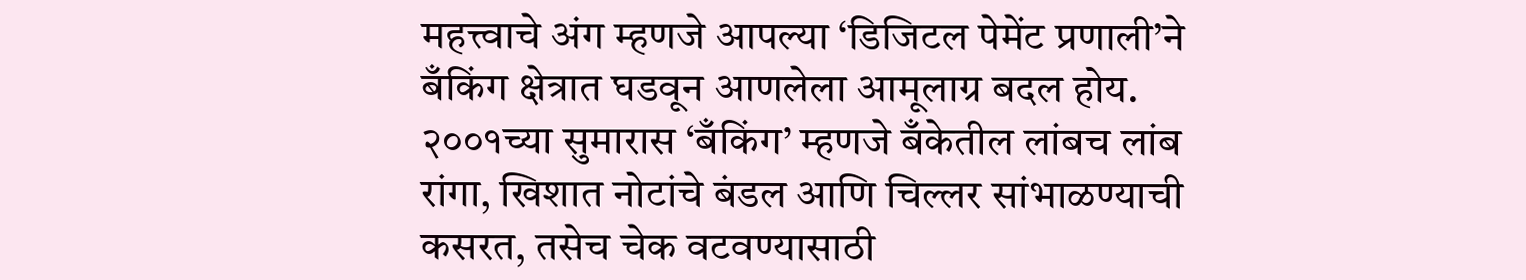महत्त्वाचे अंग म्हणजे आपल्या ‘डिजिटल पेमेंट प्रणाली’ने बँकिंग क्षेत्रात घडवून आणलेला आमूलाग्र बदल होय. २००१च्या सुमारास ‘बँकिंग’ म्हणजे बँकेतील लांबच लांब रांगा, खिशात नोटांचे बंडल आणि चिल्लर सांभाळण्याची कसरत, तसेच चेक वटवण्यासाठी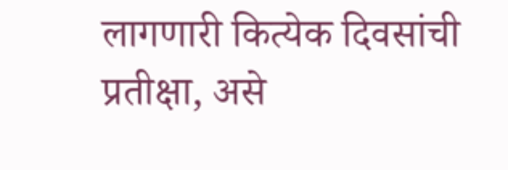लागणारी कित्येक दिवसांची प्रतीक्षा, असे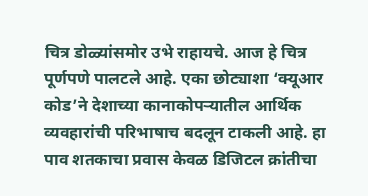चित्र डोळ्यांसमोर उभे राहायचे. आज हे चित्र पूर्णपणे पालटले आहे. एका छोट्याशा ‘क्यूआर कोड’ने देशाच्या कानाकोपऱ्यातील आर्थिक व्यवहारांची परिभाषाच बदलून टाकली आहे. हा पाव शतकाचा प्रवास केवळ डिजिटल क्रांतीचा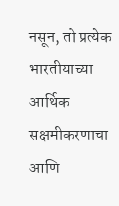नसून, तो प्रत्येक भारतीयाच्या आर्थिक सक्षमीकरणाचा आणि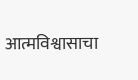आत्मविश्वासाचा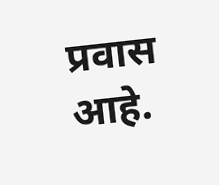प्रवास आहे.